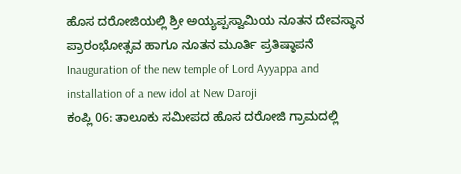ಹೊಸ ದರೋಜಿಯಲ್ಲಿ ಶ್ರೀ ಅಯ್ಯಪ್ಪಸ್ವಾಮಿಯ ನೂತನ ದೇವಸ್ಥಾನ ಪ್ರಾರಂಭೋತ್ಸವ ಹಾಗೂ ನೂತನ ಮೂರ್ತಿ ಪ್ರತಿಷ್ಠಾಪನೆ
Inauguration of the new temple of Lord Ayyappa and installation of a new idol at New Daroji
ಕಂಪ್ಲಿ 06: ತಾಲೂಕು ಸಮೀಪದ ಹೊಸ ದರೋಜಿ ಗ್ರಾಮದಲ್ಲಿ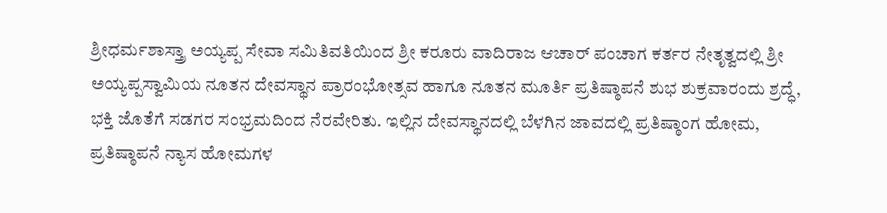ಶ್ರೀಧರ್ಮಶಾಸ್ತ್ರಾ ಅಯ್ಯಪ್ಪ ಸೇವಾ ಸಮಿತಿವತಿಯಿಂದ ಶ್ರೀ ಕರೂರು ವಾದಿರಾಜ ಆಚಾರ್ ಪಂಚಾಗ ಕರ್ತರ ನೇತೃತ್ವದಲ್ಲಿ ಶ್ರೀ ಅಯ್ಯಪ್ಪಸ್ವಾಮಿಯ ನೂತನ ದೇವಸ್ಥಾನ ಪ್ರಾರಂಭೋತ್ಸವ ಹಾಗೂ ನೂತನ ಮೂರ್ತಿ ಪ್ರತಿಷ್ಠಾಪನೆ ಶುಭ ಶುಕ್ರವಾರಂದು ಶ್ರದ್ಧೆ, ಭಕ್ತಿ ಜೊತೆಗೆ ಸಡಗರ ಸಂಭ್ರಮದಿಂದ ನೆರವೇರಿತು. ಇಲ್ಲಿನ ದೇವಸ್ಥಾನದಲ್ಲಿ ಬೆಳಗಿನ ಜಾವದಲ್ಲಿ ಪ್ರತಿಷ್ಠಾಂಗ ಹೋಮ, ಪ್ರತಿಷ್ಠಾಪನೆ ನ್ಯಾಸ ಹೋಮಗಳ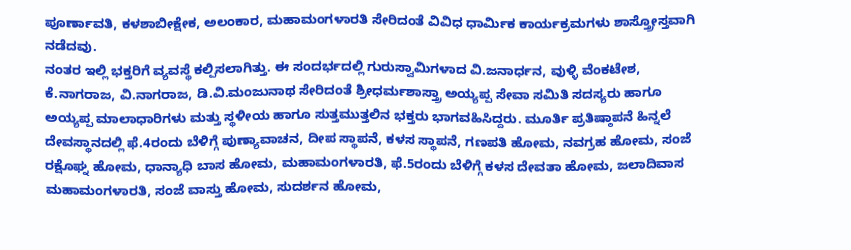ಪೂರ್ಣಾವತಿ, ಕಳಶಾಬೀಕ್ಷೇಕ, ಅಲಂಕಾರ, ಮಹಾಮಂಗಳಾರತಿ ಸೇರಿದಂತೆ ವಿವಿಧ ಧಾರ್ಮಿಕ ಕಾರ್ಯಕ್ರಮಗಳು ಶಾಸ್ತ್ರೋಸ್ತವಾಗಿ ನಡೆದವು.
ನಂತರ ಇಲ್ಲಿ ಭಕ್ತರಿಗೆ ವ್ಯವಸ್ಥೆ ಕಲ್ಪಿಸಲಾಗಿತ್ತು. ಈ ಸಂದರ್ಭದಲ್ಲಿ ಗುರುಸ್ವಾಮಿಗಳಾದ ವಿ.ಜನಾರ್ಧನ, ವುಳ್ಳಿ ವೆಂಕಟೇಶ, ಕೆ.ನಾಗರಾಜ, ವಿ.ನಾಗರಾಜ, ಡಿ.ವಿ.ಮಂಜುನಾಥ ಸೇರಿದಂತೆ ಶ್ರೀಧರ್ಮಶಾಸ್ತ್ರಾ ಅಯ್ಯಪ್ಪ ಸೇವಾ ಸಮಿತಿ ಸದಸ್ಯರು ಹಾಗೂ ಅಯ್ಯಪ್ಪ ಮಾಲಾಧಾರಿಗಳು ಮತ್ತು ಸ್ಥಳೀಯ ಹಾಗೂ ಸುತ್ತಮುತ್ತಲಿನ ಭಕ್ತರು ಭಾಗವಹಿಸಿದ್ದರು. ಮೂರ್ತಿ ಪ್ರತಿಷ್ಠಾಪನೆ ಹಿನ್ನಲೆ ದೇವಸ್ಥಾನದಲ್ಲಿ ಫೆ.4ರಂದು ಬೆಳಿಗ್ಗೆ ಪುಣ್ಯಾವಾಚನ, ದೀಪ ಸ್ಥಾಪನೆ, ಕಳಸ ಸ್ಥಾಪನೆ, ಗಣಪತಿ ಹೋಮ, ನವಗ್ರಹ ಹೋಮ, ಸಂಜೆ ರಕ್ಷೊಘ್ನ ಹೋಮ, ಧಾನ್ಯಾಧಿ ಬಾಸ ಹೋಮ, ಮಹಾಮಂಗಳಾರತಿ, ಫೆ.5ರಂದು ಬೆಳಿಗ್ಗೆ ಕಳಸ ದೇವತಾ ಹೋಮ, ಜಲಾದಿವಾಸ ಮಹಾಮಂಗಳಾರತಿ, ಸಂಜೆ ವಾಸ್ತು ಹೋಮ, ಸುದರ್ಶನ ಹೋಮ,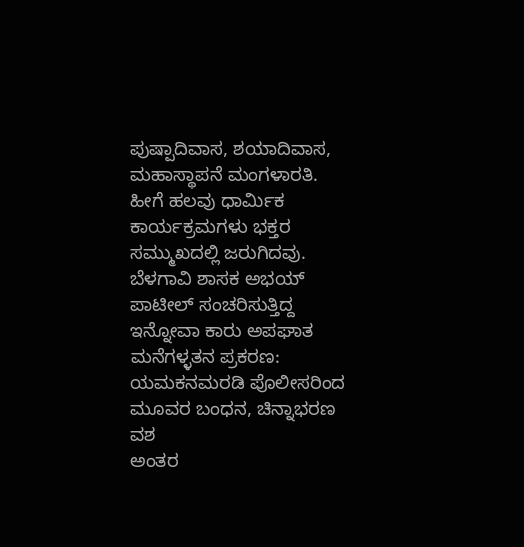ಪುಷ್ಪಾದಿವಾಸ, ಶಯಾದಿವಾಸ, ಮಹಾಸ್ಥಾಪನೆ ಮಂಗಳಾರತಿ. ಹೀಗೆ ಹಲವು ಧಾರ್ಮಿಕ ಕಾರ್ಯಕ್ರಮಗಳು ಭಕ್ತರ ಸಮ್ಮುಖದಲ್ಲಿ ಜರುಗಿದವು.
ಬೆಳಗಾವಿ ಶಾಸಕ ಅಭಯ್ ಪಾಟೀಲ್ ಸಂಚರಿಸುತ್ತಿದ್ದ ಇನ್ನೋವಾ ಕಾರು ಅಪಘಾತ
ಮನೆಗಳ್ಳತನ ಪ್ರಕರಣ: ಯಮಕನಮರಡಿ ಪೊಲೀಸರಿಂದ ಮೂವರ ಬಂಧನ, ಚಿನ್ನಾಭರಣ ವಶ
ಅಂತರ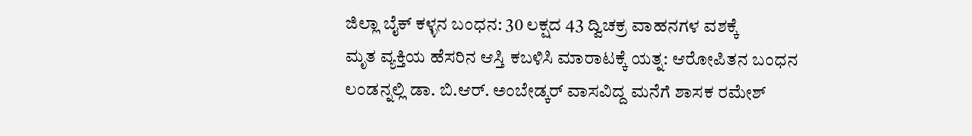ಜಿಲ್ಲಾ ಬೈಕ್ ಕಳ್ಳನ ಬಂಧನ: 30 ಲಕ್ಷದ 43 ದ್ವಿಚಕ್ರ ವಾಹನಗಳ ವಶಕ್ಕೆ
ಮೃತ ವ್ಯಕ್ತಿಯ ಹೆಸರಿನ ಆಸ್ತಿ ಕಬಳಿಸಿ ಮಾರಾಟಕ್ಕೆ ಯತ್ನ: ಆರೋಪಿತನ ಬಂಧನ
ಲಂಡನ್ನಲ್ಲಿ ಡಾ. ಬಿ.ಆರ್. ಅಂಬೇಡ್ಕರ್ ವಾಸವಿದ್ದ ಮನೆಗೆ ಶಾಸಕ ರಮೇಶ್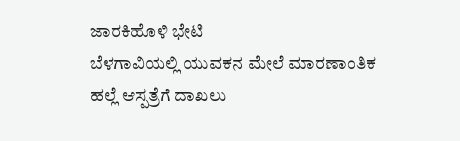ಜಾರಕಿಹೊಳಿ ಭೇಟಿ
ಬೆಳಗಾವಿಯಲ್ಲಿ ಯುವಕನ ಮೇಲೆ ಮಾರಣಾಂತಿಕ ಹಲ್ಲೆ ಆಸ್ಪತ್ರೆಗೆ ದಾಖಲು